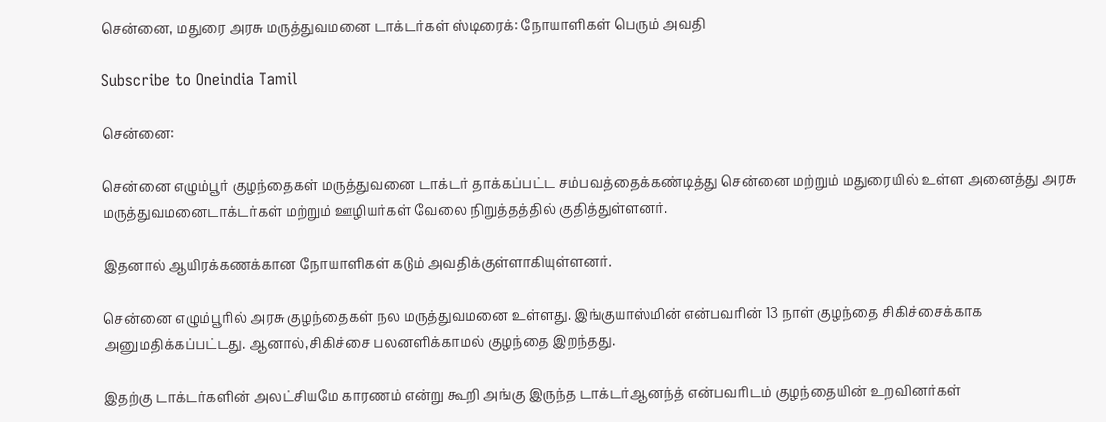சென்னை, மதுரை அரசு மருத்துவமனை டாக்டர்கள் ஸ்டிரைக்: நோயாளிகள் பெரும் அவதி

Subscribe to Oneindia Tamil

சென்னை:

சென்னை எழும்பூர் குழந்தைகள் மருத்துவனை டாக்டர் தாக்கப்பட்ட சம்பவத்தைக்கண்டித்து சென்னை மற்றும் மதுரையில் உள்ள அனைத்து அரசு மருத்துவமனைடாக்டர்கள் மற்றும் ஊழியர்கள் வேலை நிறுத்தத்தில் குதித்துள்ளனர்.

இதனால் ஆயிரக்கணக்கான நோயாளிகள் கடும் அவதிக்குள்ளாகியுள்ளனர்.

சென்னை எழும்பூரில் அரசு குழந்தைகள் நல மருத்துவமனை உள்ளது. இங்குயாஸ்மின் என்பவரின் 13 நாள் குழந்தை சிகிச்சைக்காக அனுமதிக்கப்பட்டது. ஆனால்,சிகிச்சை பலனளிக்காமல் குழந்தை இறந்தது.

இதற்கு டாக்டர்களின் அலட்சியமே காரணம் என்று கூறி அங்கு இருந்த டாக்டர்ஆனந்த் என்பவரிடம் குழந்தையின் உறவினர்கள்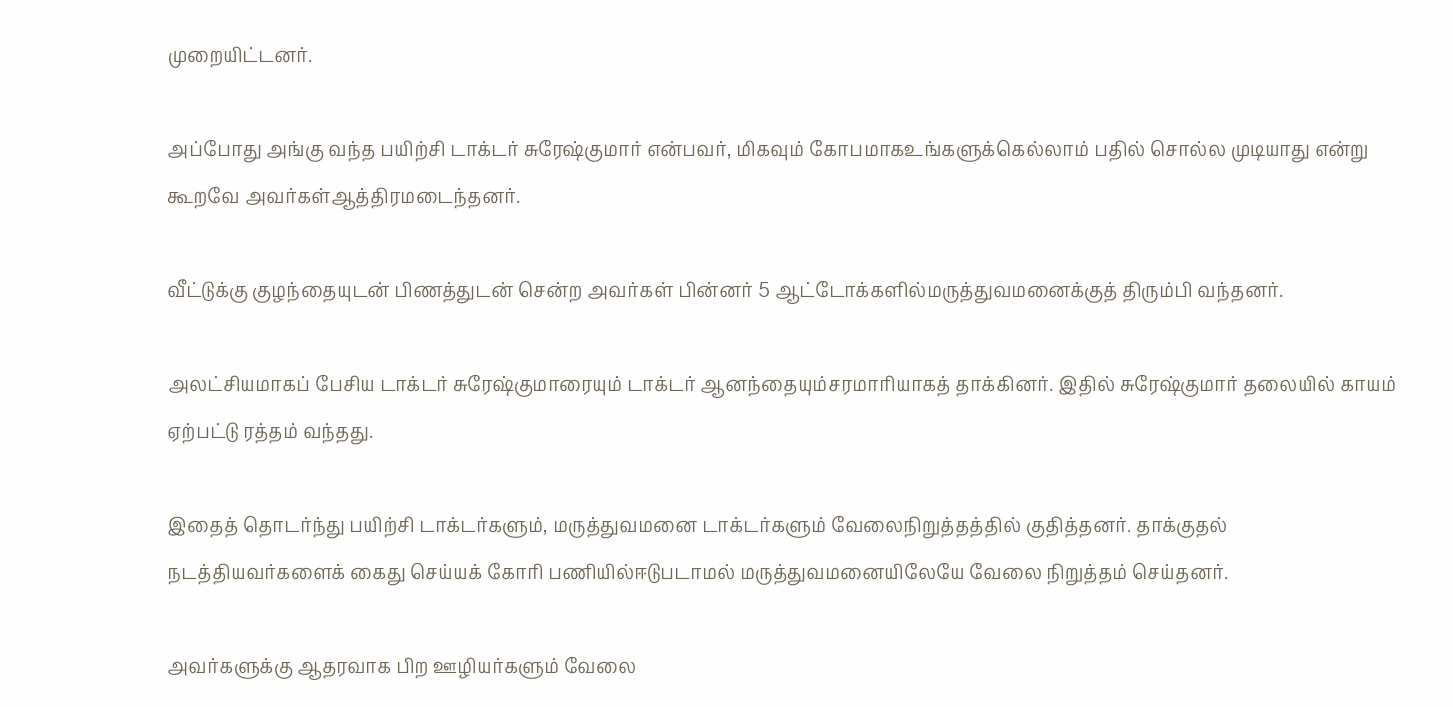முறையிட்டனர்.

அப்போது அங்கு வந்த பயிற்சி டாக்டர் சுரேஷ்குமார் என்பவர், மிகவும் கோபமாகஉங்களுக்கெல்லாம் பதில் சொல்ல முடியாது என்று கூறவே அவர்கள்ஆத்திரமடைந்தனர்.

வீட்டுக்கு குழந்தையுடன் பிணத்துடன் சென்ற அவர்கள் பின்னர் 5 ஆட்டோக்களில்மருத்துவமனைக்குத் திரும்பி வந்தனர்.

அலட்சியமாகப் பேசிய டாக்டர் சுரேஷ்குமாரையும் டாக்டர் ஆனந்தையும்சரமாரியாகத் தாக்கினர். இதில் சுரேஷ்குமார் தலையில் காயம் ஏற்பட்டு ரத்தம் வந்தது.

இதைத் தொடர்ந்து பயிற்சி டாக்டர்களும், மருத்துவமனை டாக்டர்களும் வேலைநிறுத்தத்தில் குதித்தனர். தாக்குதல் நடத்தியவர்களைக் கைது செய்யக் கோரி பணியில்ஈடுபடாமல் மருத்துவமனையிலேயே வேலை நிறுத்தம் செய்தனர்.

அவர்களுக்கு ஆதரவாக பிற ஊழியர்களும் வேலை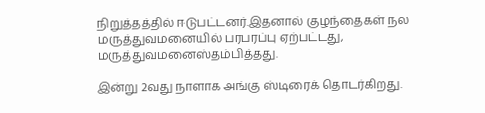நிறுத்தத்தில் ஈடுபட்டனர்.இதனால் குழந்தைகள் நல மருத்துவமனையில் பரபரப்பு ஏற்பட்டது, மருத்துவமனைஸ்தம்பித்தது.

இன்று 2வது நாளாக அங்கு ஸ்டிரைக் தொடர்கிறது.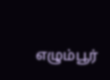எழும்பூர்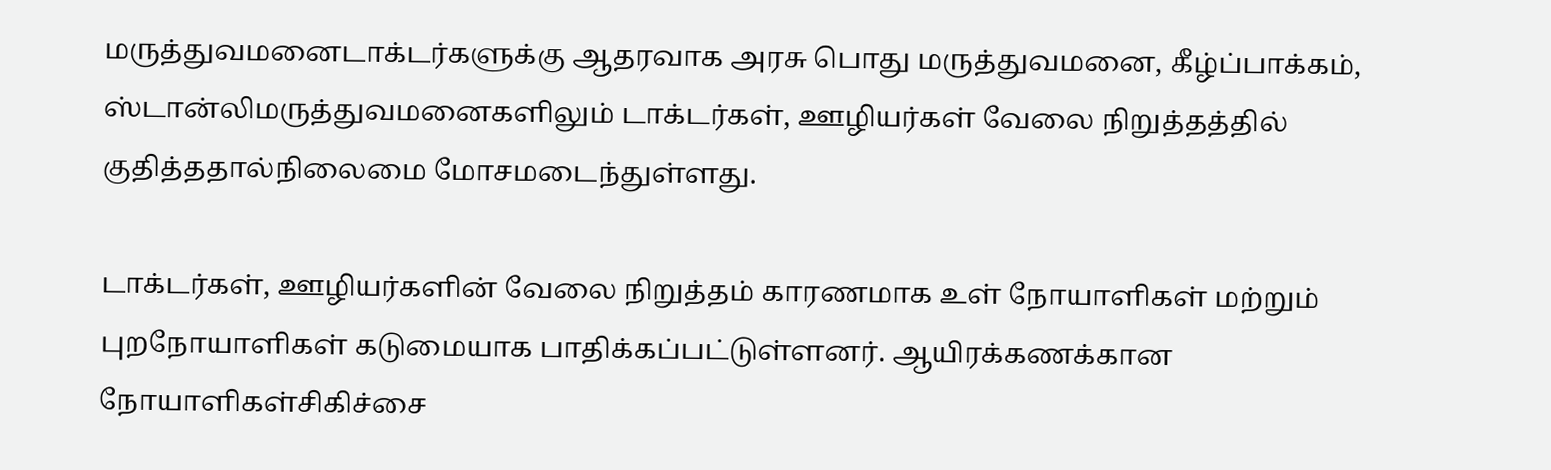மருத்துவமனைடாக்டர்களுக்கு ஆதரவாக அரசு பொது மருத்துவமனை, கீழ்ப்பாக்கம், ஸ்டான்லிமருத்துவமனைகளிலும் டாக்டர்கள், ஊழியர்கள் வேலை நிறுத்தத்தில் குதித்ததால்நிலைமை மோசமடைந்துள்ளது.

டாக்டர்கள், ஊழியர்களின் வேலை நிறுத்தம் காரணமாக உள் நோயாளிகள் மற்றும் புறநோயாளிகள் கடுமையாக பாதிக்கப்பட்டுள்ளனர். ஆயிரக்கணக்கான நோயாளிகள்சிகிச்சை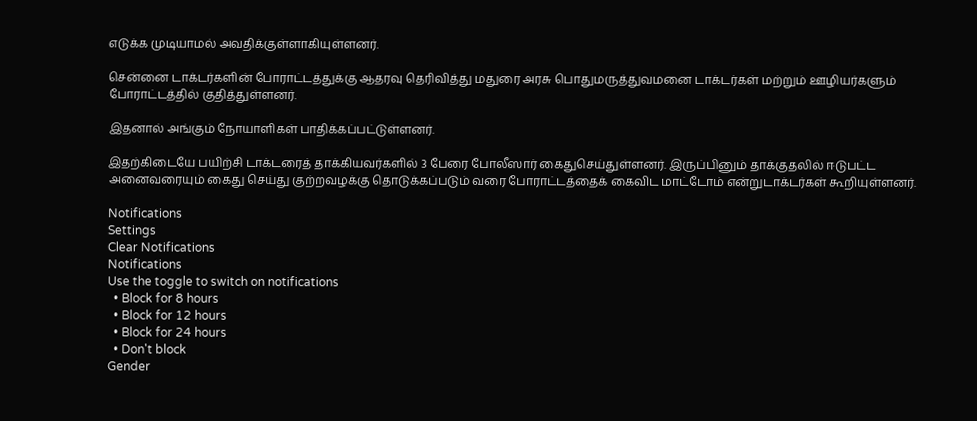எடுக்க முடியாமல் அவதிக்குள்ளாகியுள்ளனர்.

சென்னை டாக்டர்களின் போராட்டத்துக்கு ஆதரவு தெரிவித்து மதுரை அரசு பொதுமருத்துவமனை டாக்டர்கள் மற்றும் ஊழியர்களும் போராட்டத்தில் குதித்துள்ளனர்.

இதனால் அங்கும் நோயாளிகள் பாதிக்கப்பட்டுள்ளனர்.

இதற்கிடையே பயிற்சி டாக்டரைத் தாக்கியவர்களில் 3 பேரை போலீஸார் கைதுசெய்துள்ளனர். இருப்பினும் தாக்குதலில் ஈடுபட்ட அனைவரையும் கைது செய்து குற்றவழக்கு தொடுக்கப்படும் வரை போராட்டத்தைக் கைவிட மாட்டோம் என்றுடாக்டர்கள் கூறியுள்ளனர்.

Notifications
Settings
Clear Notifications
Notifications
Use the toggle to switch on notifications
  • Block for 8 hours
  • Block for 12 hours
  • Block for 24 hours
  • Don't block
Gender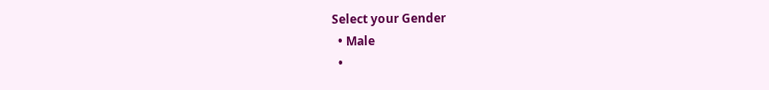Select your Gender
  • Male
  •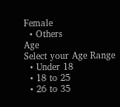Female
  • Others
Age
Select your Age Range
  • Under 18
  • 18 to 25
  • 26 to 35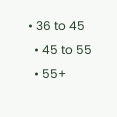• 36 to 45
  • 45 to 55
  • 55+